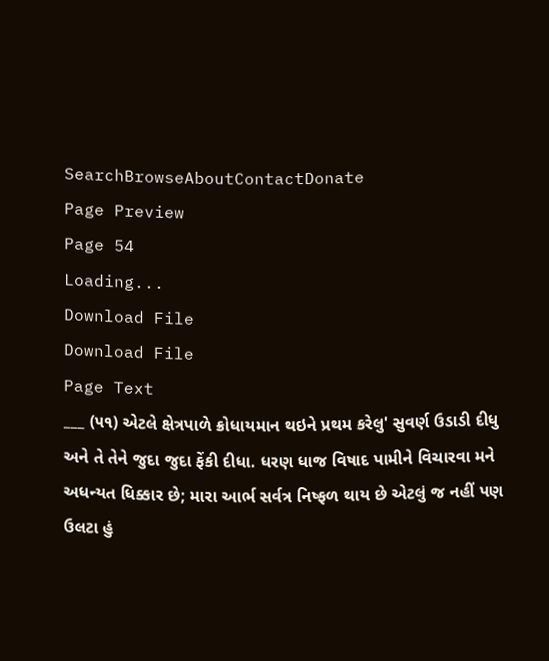SearchBrowseAboutContactDonate
Page Preview
Page 54
Loading...
Download File
Download File
Page Text
___ (૫૧) એટલે ક્ષેત્રપાળે ક્રોધાયમાન થઇને પ્રથમ કરેલુ' સુવર્ણ ઉડાડી દીધુ અને તે તેને જુદા જુદા ફેંકી દીધા. ધરણ ધાજ વિષાદ પામીને વિચારવા મને અધન્યત ધિક્કાર છે; મારા આર્ભ સર્વત્ર નિષ્ફળ થાય છે એટલું જ નહીં પણ ઉલટા હું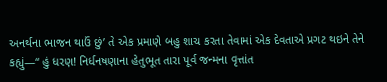અનર્થના ભાજન થાઉં છું’ તે એક પ્રમાણે બહુ શાચ કરતા તેવામાં એક દેવતાએ પ્રગટ થઇને તેને કહ્યું—“ હું ધરણ! નિર્ધનષણાના હેતુભૂત તારા પૂર્વ જન્મના વૃત્તાંત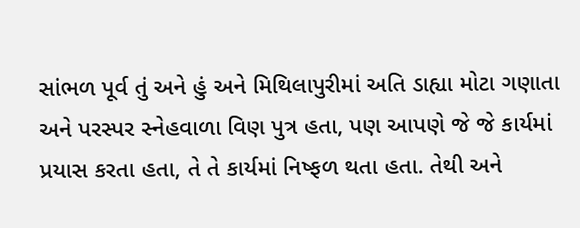સાંભળ પૂર્વ તું અને હું અને મિથિલાપુરીમાં અતિ ડાહ્યા મોટા ગણાતા અને પરસ્પર સ્નેહવાળા વિણ પુત્ર હતા, પણ આપણે જે જે કાર્યમાં પ્રયાસ કરતા હતા, તે તે કાર્યમાં નિષ્ફળ થતા હતા. તેથી અને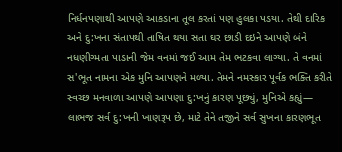નિર્ધનપણાથી આપણે આકડાના તૂલ કરતાં પણ હુલકા પડયા. તેથી દારિક અને દુ:ખના સંતાપથી તાષિત થયા સતા ઘર છાડી દઇને આપણે બંને નધણીગ્મતા પાડાની જેમ વનમાં જઈ આમ તેમ ભટકવા લાગ્યા. તે વનમાં સ'ભૂત નામના એક મુનિ આપણને મળ્યા. તેમને નમસ્કાર પૂર્વક ભક્તિ કરીતે સ્વચ્છ મનવાળા આપણે આપણા દુ:ખનું કારણ પૂછ્યું, મુનિએ કહ્યું— લાભજ સર્વ દુ:ખની ખાણરૂપ છે, માટે તેને તજીને સર્વ સુખના કારણભૂત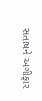સતાષને અગીફાર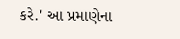કરે.' આ પ્રમાણેના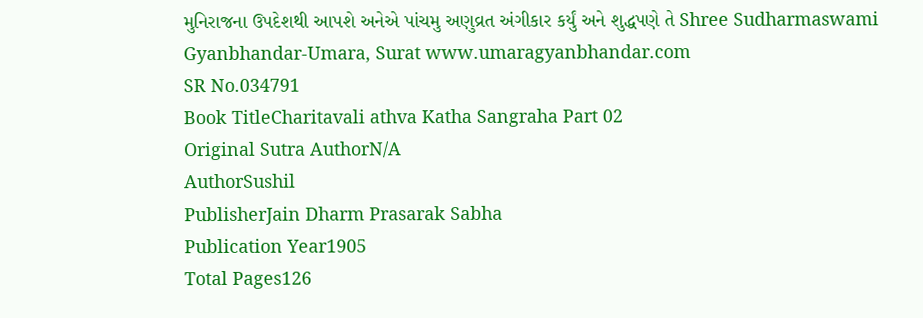મુનિરાજના ઉપદેશથી આપશે અનેએ પાંચમુ અણુવ્રત અંગીકાર કર્યું અને શુદ્ધપણે તે Shree Sudharmaswami Gyanbhandar-Umara, Surat www.umaragyanbhandar.com
SR No.034791
Book TitleCharitavali athva Katha Sangraha Part 02
Original Sutra AuthorN/A
AuthorSushil
PublisherJain Dharm Prasarak Sabha
Publication Year1905
Total Pages126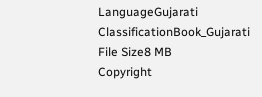LanguageGujarati
ClassificationBook_Gujarati
File Size8 MB
Copyright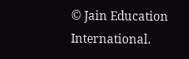© Jain Education International.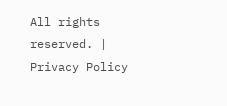All rights reserved. | Privacy Policy